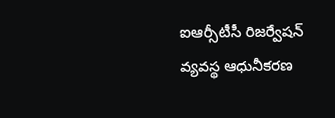ఐఆర్సీటీసీ రిజర్వేషన్ వ్యవస్థ ఆధునీకరణ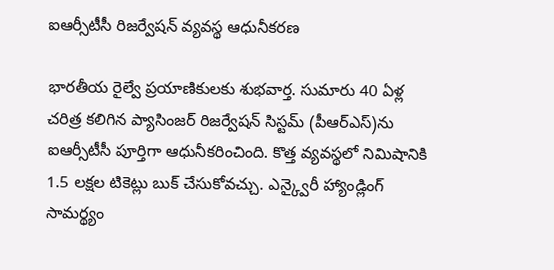ఐఆర్సీటీసీ రిజర్వేషన్ వ్యవస్థ ఆధునీకరణ

భారతీయ రైల్వే ప్రయాణికులకు శుభవార్త. సుమారు 40 ఏళ్ల చరిత్ర కలిగిన ప్యాసింజర్ రిజర్వేషన్ సిస్టమ్ (పీఆర్ఎస్)ను ఐఆర్సీటీసీ పూర్తిగా ఆధునీకరించింది. కొత్త వ్యవస్థలో నిమిషానికి 1.5 లక్షల టికెట్లు బుక్ చేసుకోవచ్చు. ఎన్క్వైరీ హ్యాండ్లింగ్ సామర్థ్యం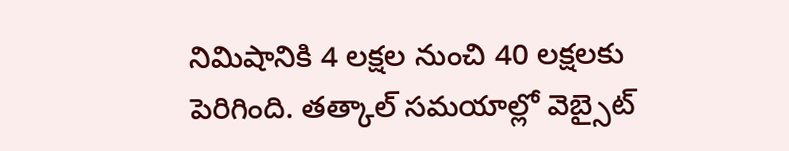నిమిషానికి 4 లక్షల నుంచి 40 లక్షలకు పెరిగింది. తత్కాల్ సమయాల్లో వెబ్సైట్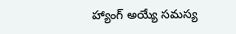హ్యాంగ్ అయ్యే సమస్య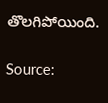తొలగిపోయింది.

Source: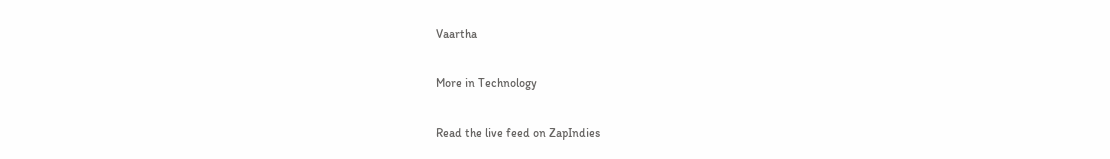Vaartha

More in Technology

Read the live feed on ZapIndies